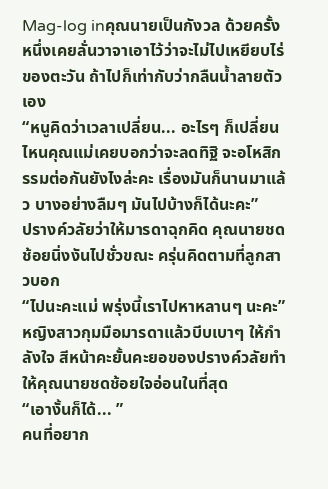Mag-log inคุณนายเป็นกังวล ด้วยครั้งหนึ่งเคยลั่นวาจาเอาไว้ว่าจะไม่ไปเหยียบไร่ของตะวัน ถ้าไปก็เท่ากับว่ากลืนน้ำลายตัวเอง
“หนูคิดว่าเวลาเปลี่ยน... อะไรๆ ก็เปลี่ยน ไหนคุณแม่เคยบอกว่าจะลดทิฐิ จะอโหสิกรรมต่อกันยังไงล่ะคะ เรื่องมันก็นานมาแล้ว บางอย่างลืมๆ มันไปบ้างก็ได้นะคะ”
ปรางค์วลัยว่าให้มารดาฉุกคิด คุณนายชดช้อยนิ่งงันไปชั่วขณะ ครุ่นคิดตามที่ลูกสาวบอก
“ไปนะคะแม่ พรุ่งนี้เราไปหาหลานๆ นะคะ”
หญิงสาวกุมมือมารดาแล้วบีบเบาๆ ให้กำลังใจ สีหน้าคะยั้นคะยอของปรางค์วลัยทำให้คุณนายชดช้อยใจอ่อนในที่สุด
“เอางั้นก็ได้... ”
คนที่อยาก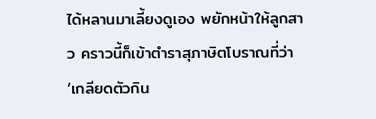ได้หลานมาเลี้ยงดูเอง พยักหน้าให้ลูกสาว คราวนี้ก็เข้าตำราสุภาษิตโบราณที่ว่า ‘เกลียดตัวกิน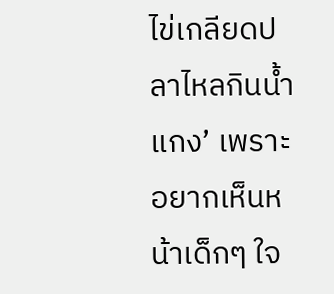ไข่เกลียดปลาไหลกินน้ำแกง’ เพราะอยากเห็นหน้าเด็กๆ ใจ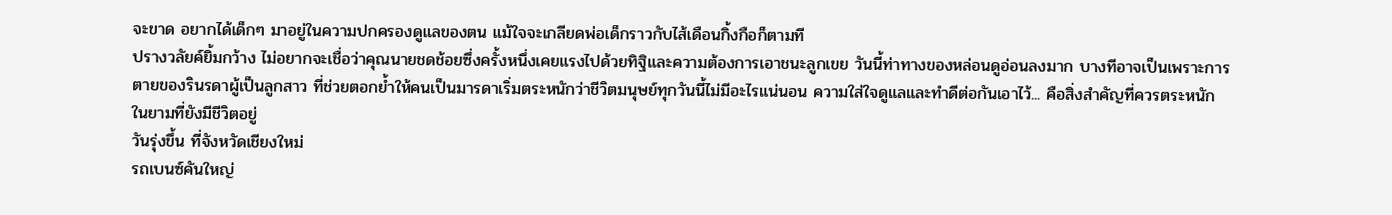จะขาด อยากได้เด็กๆ มาอยู่ในความปกครองดูแลของตน แม้ใจจะเกลียดพ่อเด็กราวกับไส้เดือนกิ้งกือก็ตามที
ปรางวลัยค์ยิ้มกว้าง ไม่อยากจะเชื่อว่าคุณนายชดช้อยซึ่งครั้งหนึ่งเคยแรงไปด้วยทิฐิและความต้องการเอาชนะลูกเขย วันนี้ท่าทางของหล่อนดูอ่อนลงมาก บางทีอาจเป็นเพราะการตายของรินรดาผู้เป็นลูกสาว ที่ช่วยตอกย้ำให้คนเป็นมารดาเริ่มตระหนักว่าชีวิตมนุษย์ทุกวันนี้ไม่มีอะไรแน่นอน ความใส่ใจดูแลและทำดีต่อกันเอาไว้... คือสิ่งสำคัญที่ควรตระหนัก ในยามที่ยังมีชีวิตอยู่
วันรุ่งขึ้น ที่จังหวัดเชียงใหม่
รถเบนซ์คันใหญ่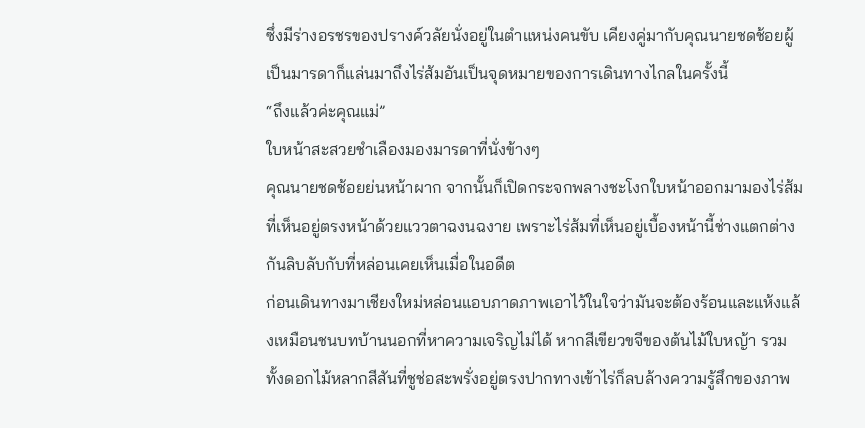ซึ่งมีร่างอรชรของปรางค์วลัยนั่งอยู่ในตำแหน่งคนขับ เคียงคู่มากับคุณนายชดช้อยผู้เป็นมารดาก็แล่นมาถึงไร่ส้มอันเป็นจุดหมายของการเดินทางไกลในครั้งนี้
“ถึงแล้วค่ะคุณแม่”
ใบหน้าสะสวยชำเลืองมองมารดาที่นั่งข้างๆ
คุณนายชดช้อยย่นหน้าผาก จากนั้นก็เปิดกระจกพลางชะโงกใบหน้าออกมามองไร่ส้มที่เห็นอยู่ตรงหน้าด้วยแววตาฉงนฉงาย เพราะไร่ส้มที่เห็นอยู่เบื้องหน้านี้ช่างแตกต่างกันลิบลับกับที่หล่อนเคยเห็นเมื่อในอดีต
ก่อนเดินทางมาเชียงใหม่หล่อนแอบภาดภาพเอาไว้ในใจว่ามันจะต้องร้อนและแห้งแล้งเหมือนชนบทบ้านนอกที่หาความเจริญไม่ได้ หากสีเขียวขจีของต้นไม้ใบหญ้า รวมทั้งดอกไม้หลากสีสันที่ชูช่อสะพรั่งอยู่ตรงปากทางเข้าไร่ก็ลบล้างความรู้สึกของภาพ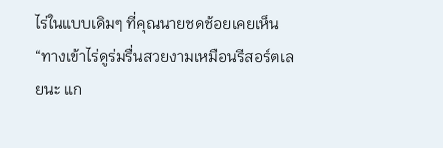ไร่ในแบบเดิมๆ ที่คุณนายชดช้อยเคยเห็น
“ทางเข้าไร่ดูร่มรื่นสวยงามเหมือนรีสอร์ตเลยนะ แก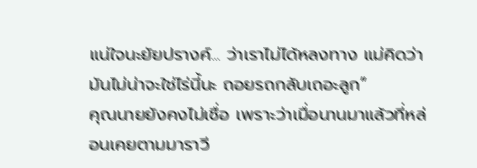แน่ใจนะยัยปรางค์... ว่าเราไม่ได้หลงทาง แม่คิดว่ามันไม่น่าจะใช่ไร่นี้นะ ถอยรถกลับเถอะลูก”
คุณนายยังคงไม่เชื่อ เพราะว่าเมื่อนานมาแล้วที่หล่อนเคยตามมาราวี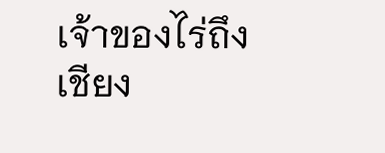เจ้าของไร่ถึงเชียง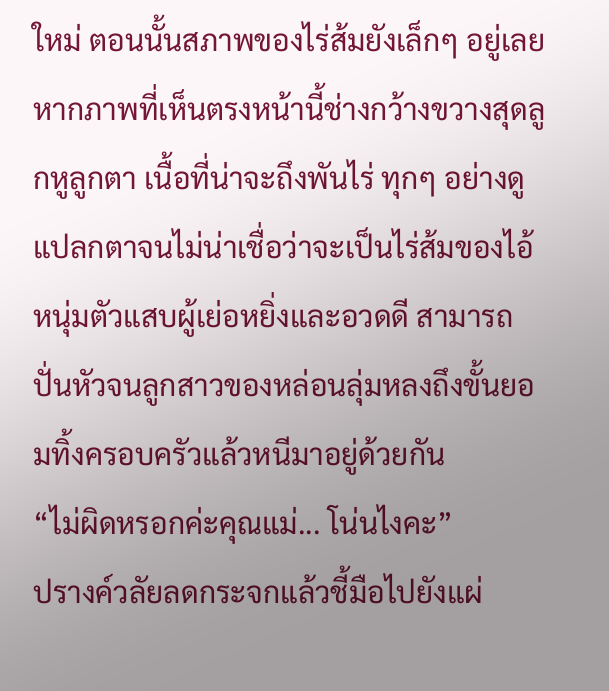ใหม่ ตอนนั้นสภาพของไร่ส้มยังเล็กๆ อยู่เลย
หากภาพที่เห็นตรงหน้านี้ช่างกว้างขวางสุดลูกหูลูกตา เนื้อที่น่าจะถึงพันไร่ ทุกๆ อย่างดูแปลกตาจนไม่น่าเชื่อว่าจะเป็นไร่ส้มของไอ้หนุ่มตัวแสบผู้เย่อหยิ่งและอวดดี สามารถปั่นหัวจนลูกสาวของหล่อนลุ่มหลงถึงขั้นยอมทิ้งครอบครัวแล้วหนีมาอยู่ด้วยกัน
“ไม่ผิดหรอกค่ะคุณแม่... โน่นไงคะ”
ปรางค์วลัยลดกระจกแล้วชี้มือไปยังแผ่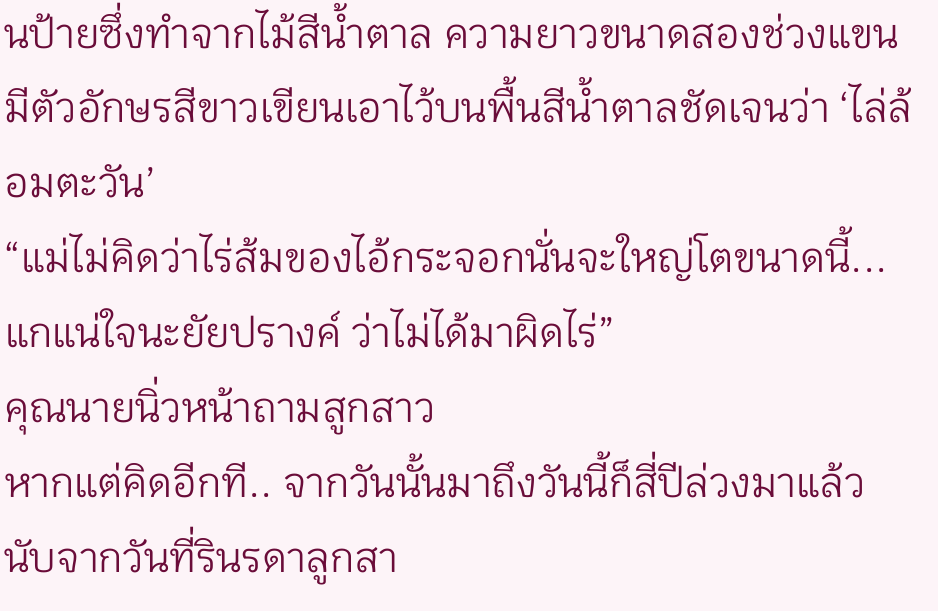นป้ายซึ่งทำจากไม้สีน้ำตาล ความยาวขนาดสองช่วงแขน มีตัวอักษรสีขาวเขียนเอาไว้บนพื้นสีน้ำตาลชัดเจนว่า ‘ไล่ล้อมตะวัน’
“แม่ไม่คิดว่าไร่ส้มของไอ้กระจอกนั่นจะใหญ่โตขนาดนี้... แกแน่ใจนะยัยปรางค์ ว่าไม่ได้มาผิดไร่”
คุณนายนิ่วหน้าถามสูกสาว
หากแต่คิดอีกที.. จากวันนั้นมาถึงวันนี้ก็สี่ปีล่วงมาแล้ว นับจากวันที่รินรดาลูกสา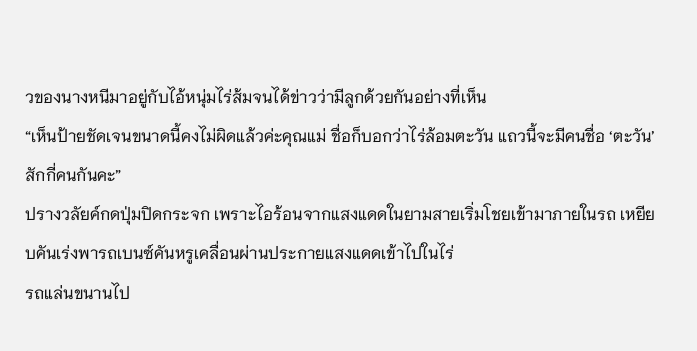วของนางหนีมาอยู่กับไอ้หนุ่มไร่ส้มจนได้ข่าวว่ามีลูกด้วยกันอย่างที่เห็น
“เห็นป้ายชัดเจนขนาดนี้คงไม่ผิดแล้วค่ะคุณแม่ ชื่อก็บอกว่าไร่ล้อมตะวัน แถวนี้จะมีคนชื่อ ‘ตะวัน’ สักกี่คนกันคะ”
ปรางวลัยค์กดปุ่มปิดกระจก เพราะไอร้อนจากแสงแดดในยามสายเริ่มโชยเข้ามาภายในรถ เหยียบคันเร่งพารถเบนซ์คันหรูเคลื่อนผ่านประกายแสงแดดเข้าไปในไร่
รถแล่นขนานไป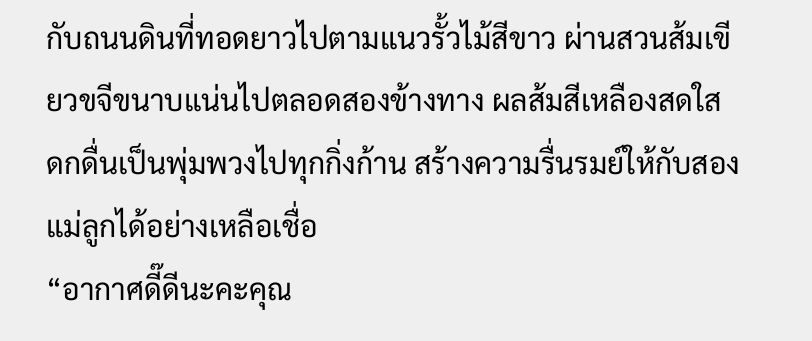กับถนนดินที่ทอดยาวไปตามแนวรั้วไม้สีขาว ผ่านสวนส้มเขียวขจีขนาบแน่นไปตลอดสองข้างทาง ผลส้มสีเหลืองสดใส ดกดื่นเป็นพุ่มพวงไปทุกกิ่งก้าน สร้างความรื่นรมย์ให้กับสองแม่ลูกได้อย่างเหลือเชื่อ
“อากาศดี๊ดีนะคะคุณ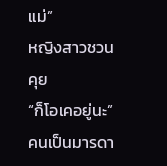แม่”
หญิงสาวชวนคุย
“ก็โอเคอยู่นะ”
คนเป็นมารดา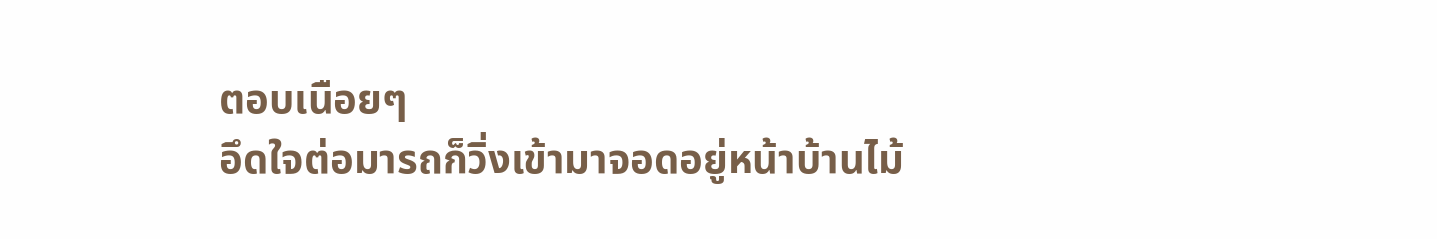ตอบเนือยๆ
อึดใจต่อมารถก็วิ่งเข้ามาจอดอยู่หน้าบ้านไม้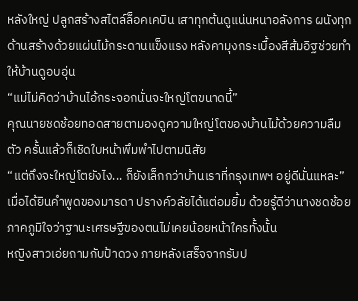หลังใหญ่ ปลูกสร้างสไตล์ล็อคเคบิน เสาทุกต้นดูแน่นหนาอลังการ ผนังทุกด้านสร้างด้วยแผ่นไม้กระดานแข็งแรง หลังคามุงกระเบื้องสีส้มอิฐช่วยทำให้บ้านดูอบอุ่น
“แม่ไม่คิดว่าบ้านไอ้กระจอกนั่นจะใหญ่โตขนาดนี้”
คุณนายชดช้อยทอดสายตามองดูความใหญ่โตของบ้านไม้ด้วยความลืมตัว ครั้นแล้วก็เชิดใบหน้าพึมพำไปตามนิสัย
“แต่ถึงจะใหญ่โตยังไง... ก็ยังเล็กกว่าบ้านเราที่กรุงเทพฯ อยู่ดีนั่นแหละ”
เมื่อได้ยินคำพูดของมารดา ปรางค์วลัยได้แต่อมยิ้ม ด้วยรู้ดีว่านางชดช้อยภาคภูมิใจว่าฐานะเศรษฐีของตนไม่เคยน้อยหน้าใครทั้งนั้น
หญิงสาวเอ่ยถามกับป้าดวง ภายหลังเสร็จจากรับป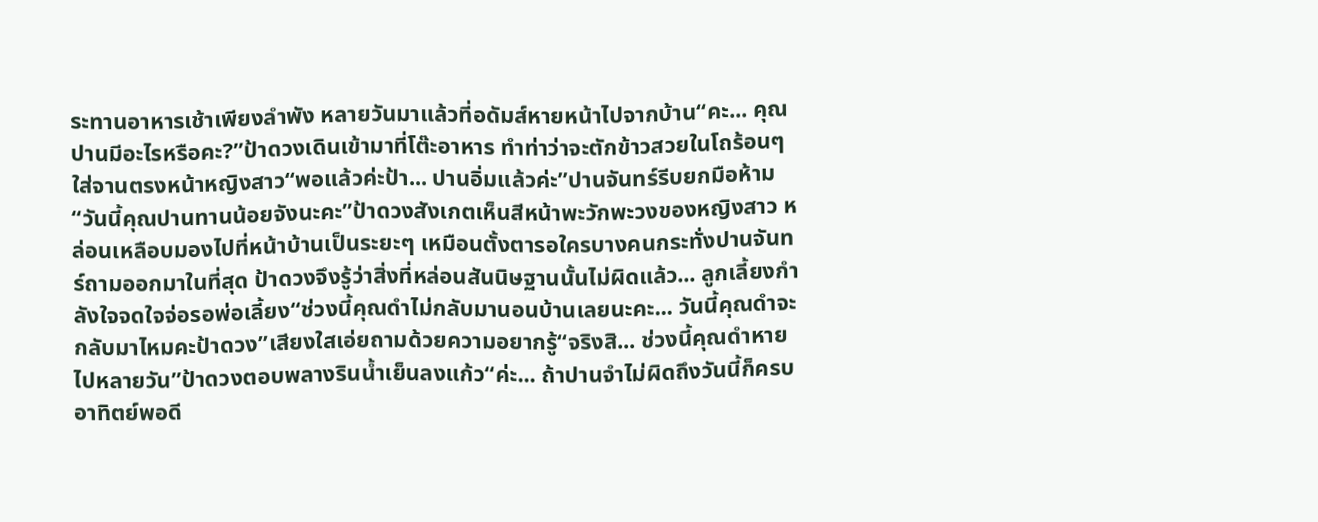ระทานอาหารเช้าเพียงลำพัง หลายวันมาแล้วที่อดัมส์หายหน้าไปจากบ้าน“คะ... คุณปานมีอะไรหรือคะ?”ป้าดวงเดินเข้ามาที่โต๊ะอาหาร ทำท่าว่าจะตักข้าวสวยในโถร้อนๆ ใส่จานตรงหน้าหญิงสาว“พอแล้วค่ะป้า... ปานอิ่มแล้วค่ะ”ปานจันทร์รีบยกมือห้าม“วันนี้คุณปานทานน้อยจังนะคะ”ป้าดวงสังเกตเห็นสีหน้าพะวักพะวงของหญิงสาว หล่อนเหลือบมองไปที่หน้าบ้านเป็นระยะๆ เหมือนตั้งตารอใครบางคนกระทั่งปานจันทร์ถามออกมาในที่สุด ป้าดวงจึงรู้ว่าสิ่งที่หล่อนสันนิษฐานนั้นไม่ผิดแล้ว... ลูกเลี้ยงกำลังใจจดใจจ่อรอพ่อเลี้ยง“ช่วงนี้คุณดำไม่กลับมานอนบ้านเลยนะคะ... วันนี้คุณดำจะกลับมาไหมคะป้าดวง”เสียงใสเอ่ยถามด้วยความอยากรู้“จริงสิ... ช่วงนี้คุณดำหายไปหลายวัน”ป้าดวงตอบพลางรินน้ำเย็นลงแก้ว“ค่ะ... ถ้าปานจำไม่ผิดถึงวันนี้ก็ครบอาทิตย์พอดี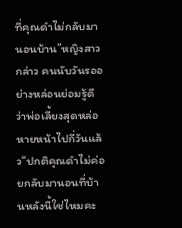ที่คุณดำไม่กลับมานอนบ้าน”หญิงสาวกล่าว คนนับวันรออย่างหล่อนย่อมรู้ดีว่าพ่อเลี้ยงสุดหล่อหายหน้าไปกี่วันแล้ว“ปกติคุณดำไม่ค่อยกลับมานอนที่บ้านหลังนี้ใช่ไหมคะ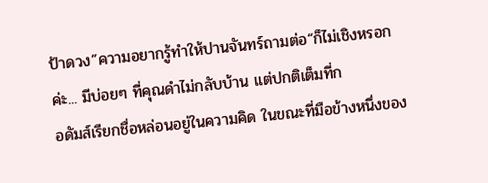ป้าดวง”ความอยากรู้ทำให้ปานจันทร์ถามต่อ“ก็ไม่เชิงหรอกค่ะ... มีบ่อยๆ ที่คุณดำไม่กลับบ้าน แต่ปกติเต็มที่ก
อดัมส์เรียกชื่อหล่อนอยู่ในความคิด ในขณะที่มือข้างหนึ่งของ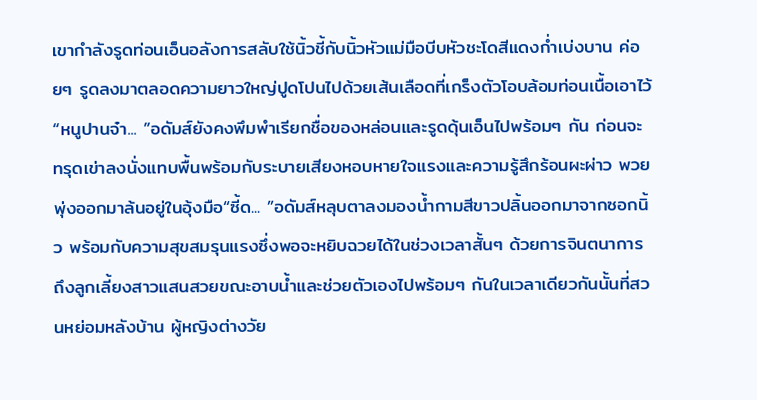เขากำลังรูดท่อนเอ็นอลังการสลับใช้นิ้วชี้กับนิ้วหัวแม่มือบีบหัวชะโดสีแดงก่ำเบ่งบาน ค่อยๆ รูดลงมาตลอดความยาวใหญ่ปูดโปนไปด้วยเส้นเลือดที่เกร็งตัวโอบล้อมท่อนเนื้อเอาไว้“หนูปานจ๋า... ”อดัมส์ยังคงพึมพำเรียกชื่อของหล่อนและรูดดุ้นเอ็นไปพร้อมๆ กัน ก่อนจะทรุดเข่าลงนั่งแทบพื้นพร้อมกับระบายเสียงหอบหายใจแรงและความรู้สึกร้อนผะผ่าว พวยพุ่งออกมาล้นอยู่ในอุ้งมือ“ซี้ด... ”อดัมส์หลุบตาลงมองน้ำกามสีขาวปลิ้นออกมาจากซอกนิ้ว พร้อมกับความสุขสมรุนแรงซึ่งพอจะหยิบฉวยได้ในช่วงเวลาสั้นๆ ด้วยการจินตนาการถึงลูกเลี้ยงสาวแสนสวยขณะอาบน้ำและช่วยตัวเองไปพร้อมๆ กันในเวลาเดียวกันนั้นที่สวนหย่อมหลังบ้าน ผู้หญิงต่างวัย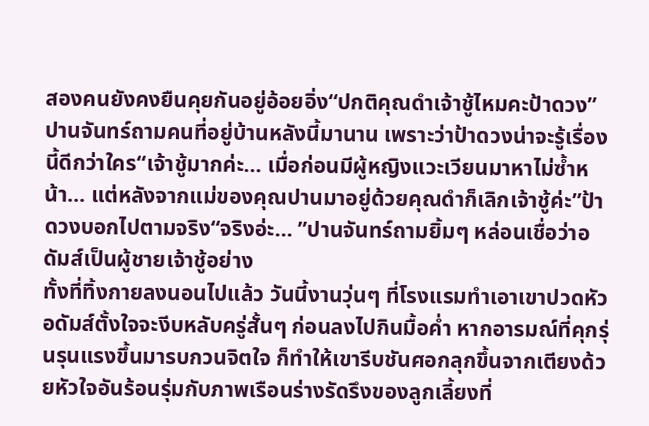สองคนยังคงยืนคุยกันอยู่อ้อยอิ่ง“ปกติคุณดำเจ้าชู้ไหมคะป้าดวง”ปานจันทร์ถามคนที่อยู่บ้านหลังนี้มานาน เพราะว่าป้าดวงน่าจะรู้เรื่องนี้ดีกว่าใคร“เจ้าชู้มากค่ะ... เมื่อก่อนมีผู้หญิงแวะเวียนมาหาไม่ซ้ำหน้า... แต่หลังจากแม่ของคุณปานมาอยู่ด้วยคุณดำก็เลิกเจ้าชู้ค่ะ”ป้าดวงบอกไปตามจริง“จริงอ่ะ... ”ปานจันทร์ถามยิ้มๆ หล่อนเชื่อว่าอดัมส์เป็นผู้ชายเจ้าชู้อย่าง
ทั้งที่ทิ้งกายลงนอนไปแล้ว วันนี้งานวุ่นๆ ที่โรงแรมทำเอาเขาปวดหัว อดัมส์ตั้งใจจะงีบหลับครู่สั้นๆ ก่อนลงไปกินมื้อค่ำ หากอารมณ์ที่คุกรุ่นรุนแรงขึ้นมารบกวนจิตใจ ก็ทำให้เขารีบชันศอกลุกขึ้นจากเตียงด้วยหัวใจอันร้อนรุ่มกับภาพเรือนร่างรัดรึงของลูกเลี้ยงที่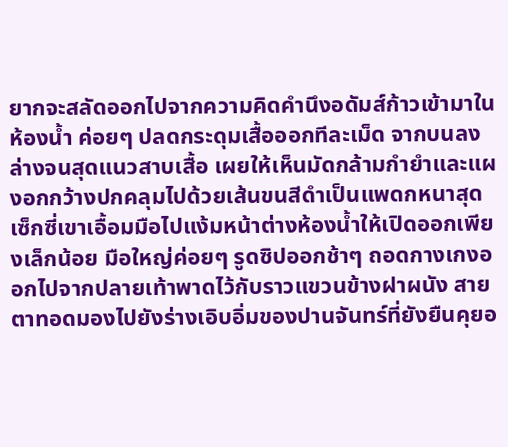ยากจะสลัดออกไปจากความคิดคำนึงอดัมส์ก้าวเข้ามาในห้องน้ำ ค่อยๆ ปลดกระดุมเสื้อออกทีละเม็ด จากบนลงล่างจนสุดแนวสาบเสื้อ เผยให้เห็นมัดกล้ามกำยำและแผงอกกว้างปกคลุมไปด้วยเส้นขนสีดำเป็นแพดกหนาสุดเซ็กซี่เขาเอื้อมมือไปแง้มหน้าต่างห้องน้ำให้เปิดออกเพียงเล็กน้อย มือใหญ่ค่อยๆ รูดซิปออกช้าๆ ถอดกางเกงออกไปจากปลายเท้าพาดไว้กับราวแขวนข้างฝาผนัง สายตาทอดมองไปยังร่างเอิบอิ่มของปานจันทร์ที่ยังยืนคุยอ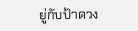ยู่กับป้าดวง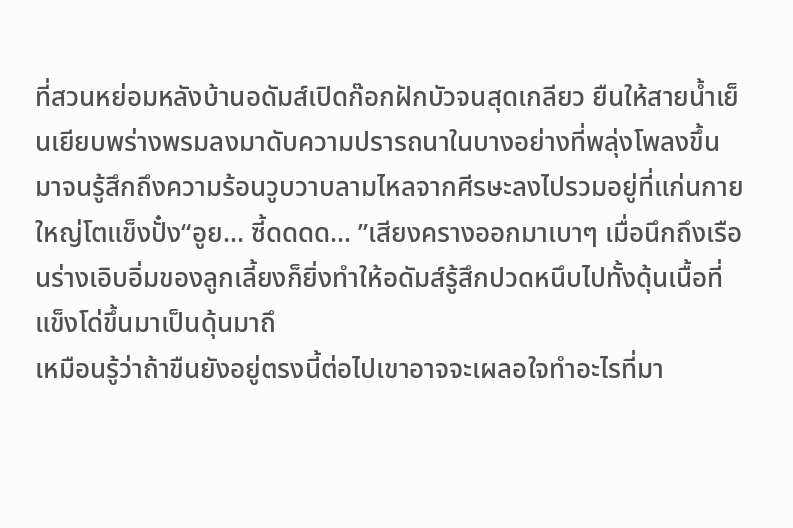ที่สวนหย่อมหลังบ้านอดัมส์เปิดก๊อกฝักบัวจนสุดเกลียว ยืนให้สายน้ำเย็นเยียบพร่างพรมลงมาดับความปรารถนาในบางอย่างที่พลุ่งโพลงขึ้นมาจนรู้สึกถึงความร้อนวูบวาบลามไหลจากศีรษะลงไปรวมอยู่ที่แก่นกายใหญ่โตแข็งปั๋ง“อูย... ซี้ดดดด... ”เสียงครางออกมาเบาๆ เมื่อนึกถึงเรือนร่างเอิบอิ่มของลูกเลี้ยงก็ยิ่งทำให้อดัมส์รู้สึกปวดหนึบไปทั้งดุ้นเนื้อที่แข็งโด่ขึ้นมาเป็นดุ้นมาถึ
เหมือนรู้ว่าถ้าขืนยังอยู่ตรงนี้ต่อไปเขาอาจจะเผลอใจทำอะไรที่มา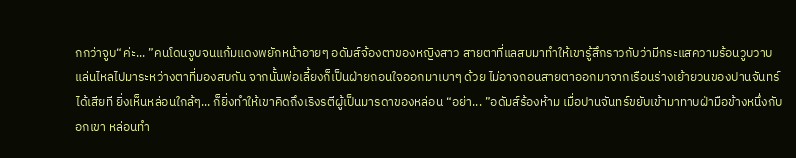กกว่าจูบ“ค่ะ... ”คนโดนจูบจนแก้มแดงพยักหน้าอายๆ อดัมส์จ้องตาของหญิงสาว สายตาที่แลสบมาทำให้เขารู้สึกราวกับว่ามีกระแสความร้อนวูบวาบแล่นไหลไปมาระหว่างตาที่มองสบกัน จากนั้นพ่อเลี้ยงก็เป็นฝ่ายถอนใจออกมาเบาๆ ด้วย ไม่อาจถอนสายตาออกมาจากเรือนร่างเย้ายวนของปานจันทร์ได้เสียที ยิ่งเห็นหล่อนใกล้ๆ... ก็ยิ่งทำให้เขาคิดถึงเริงรตีผู้เป็นมารดาของหล่อน “อย่า... ”อดัมส์ร้องห้าม เมื่อปานจันทร์ขยับเข้ามาทาบฝ่ามือข้างหนึ่งกับอกเขา หล่อนทำ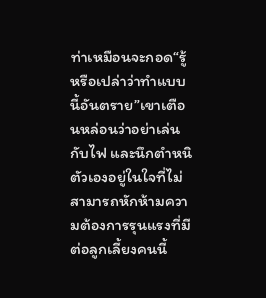ท่าเหมือนจะกอด“รู้หรือเปล่าว่าทำแบบนี้อันตราย”เขาเตือนหล่อนว่าอย่าเล่นกับไฟ และนึกตำหนิตัวเองอยู่ในใจที่ไม่สามารถหักห้ามความต้องการรุนแรงที่มีต่อลูกเลี้ยงคนนี้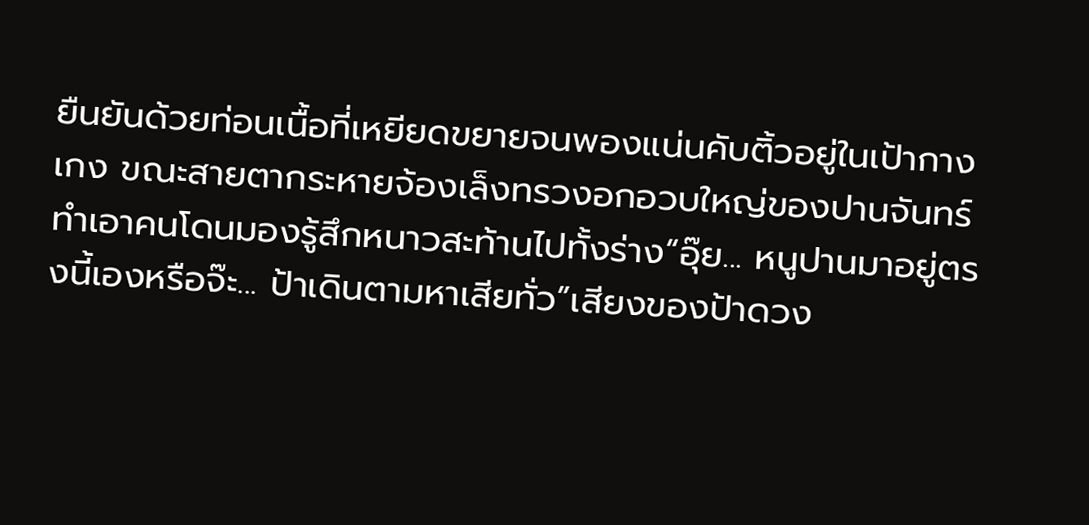ยืนยันด้วยท่อนเนื้อที่เหยียดขยายจนพองแน่นคับติ้วอยู่ในเป้ากางเกง ขณะสายตากระหายจ้องเล็งทรวงอกอวบใหญ่ของปานจันทร์ ทำเอาคนโดนมองรู้สึกหนาวสะท้านไปทั้งร่าง“อุ๊ย... หนูปานมาอยู่ตรงนี้เองหรือจ๊ะ... ป้าเดินตามหาเสียทั่ว”เสียงของป้าดวง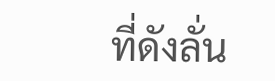ที่ดังลั่น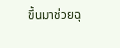ขึ้นมาช่วยฉุ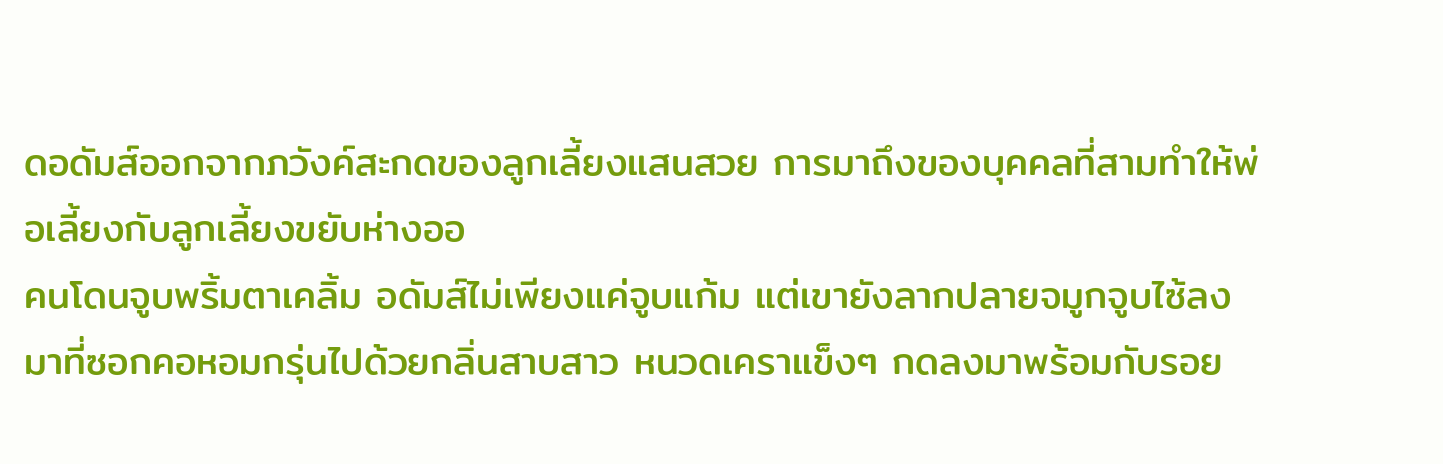ดอดัมส์ออกจากภวังค์สะกดของลูกเลี้ยงแสนสวย การมาถึงของบุคคลที่สามทำให้พ่อเลี้ยงกับลูกเลี้ยงขยับห่างออ
คนโดนจูบพริ้มตาเคลิ้ม อดัมส์ไม่เพียงแค่จูบแก้ม แต่เขายังลากปลายจมูกจูบไซ้ลงมาที่ซอกคอหอมกรุ่นไปด้วยกลิ่นสาบสาว หนวดเคราแข็งๆ กดลงมาพร้อมกับรอย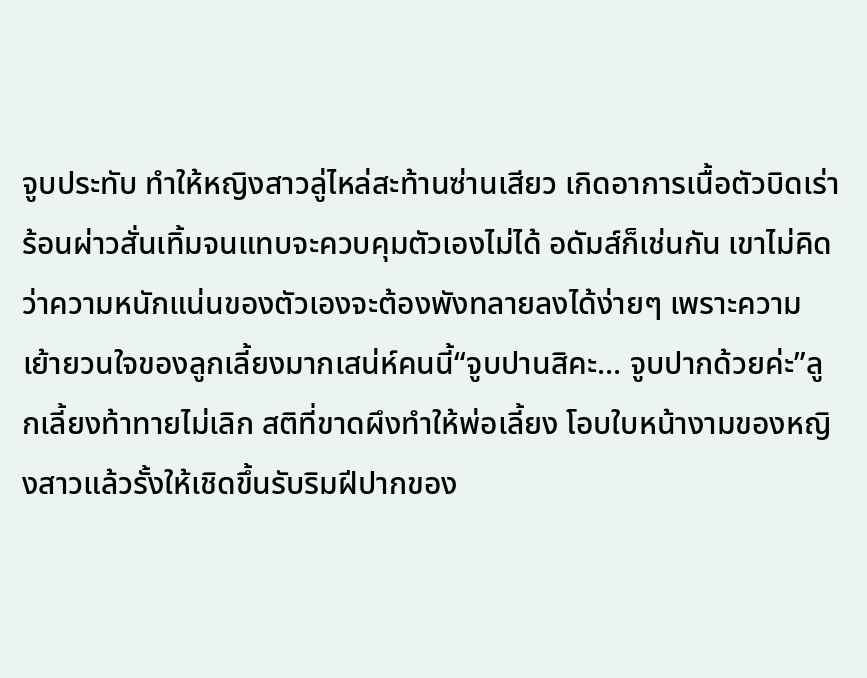จูบประทับ ทำให้หญิงสาวลู่ไหล่สะท้านซ่านเสียว เกิดอาการเนื้อตัวบิดเร่าร้อนผ่าวสั่นเทิ้มจนแทบจะควบคุมตัวเองไม่ได้ อดัมส์ก็เช่นกัน เขาไม่คิดว่าความหนักแน่นของตัวเองจะต้องพังทลายลงได้ง่ายๆ เพราะความเย้ายวนใจของลูกเลี้ยงมากเสน่ห์คนนี้“จูบปานสิคะ... จูบปากด้วยค่ะ”ลูกเลี้ยงท้าทายไม่เลิก สติที่ขาดผึงทำให้พ่อเลี้ยง โอบใบหน้างามของหญิงสาวแล้วรั้งให้เชิดขึ้นรับริมฝีปากของ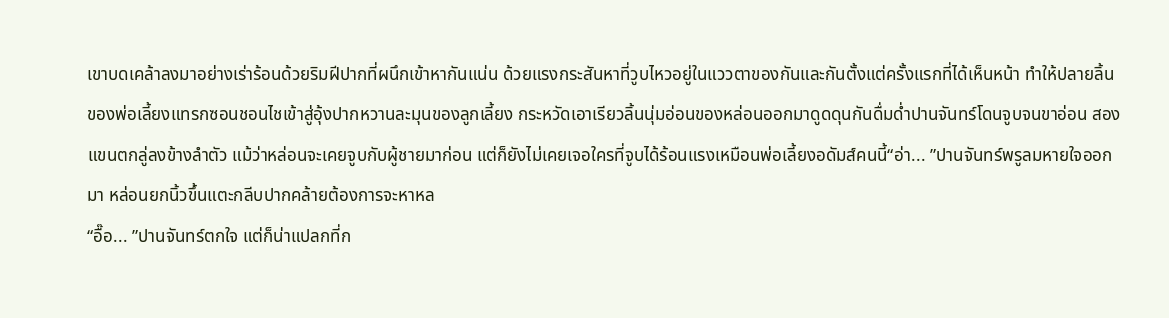เขาบดเคล้าลงมาอย่างเร่าร้อนด้วยริมฝีปากที่ผนึกเข้าหากันแน่น ด้วยแรงกระสันหาที่วูบไหวอยู่ในแววตาของกันและกันตั้งแต่ครั้งแรกที่ได้เห็นหน้า ทำให้ปลายลิ้นของพ่อเลี้ยงแทรกซอนชอนไชเข้าสู่อุ้งปากหวานละมุนของลูกเลี้ยง กระหวัดเอาเรียวลิ้นนุ่มอ่อนของหล่อนออกมาดูดดุนกันดื่มด่ำปานจันทร์โดนจูบจนขาอ่อน สองแขนตกลู่ลงข้างลำตัว แม้ว่าหล่อนจะเคยจูบกับผู้ชายมาก่อน แต่ก็ยังไม่เคยเจอใครที่จูบได้ร้อนแรงเหมือนพ่อเลี้ยงอดัมส์คนนี้“อ่า... ”ปานจันทร์พรูลมหายใจออกมา หล่อนยกนิ้วขึ้นแตะกลีบปากคล้ายต้องการจะหาหล
“อื๊อ... ”ปานจันทร์ตกใจ แต่ก็น่าแปลกที่ก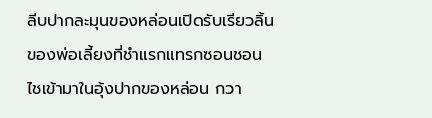ลีบปากละมุนของหล่อนเปิดรับเรียวลิ้นของพ่อเลี้ยงที่ชำแรกแทรกซอนชอนไชเข้ามาในอุ้งปากของหล่อน กวา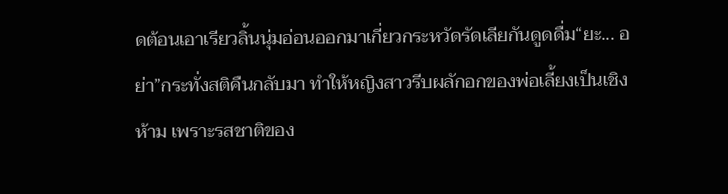ดต้อนเอาเรียวลิ้นนุ่มอ่อนออกมาเกี่ยวกระหวัดรัดเลียกันดูดดื่ม“ยะ... อย่า”กระทั่งสติคืนกลับมา ทำให้หญิงสาวรีบผลักอกของพ่อเลี้ยงเป็นเชิงห้าม เพราะรสชาติของ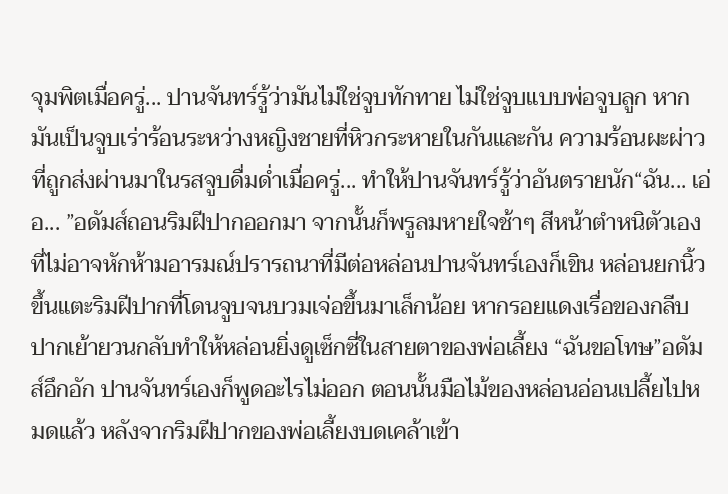จุมพิตเมื่อครู่... ปานจันทร์รู้ว่ามันไม่ใช่จูบทักทาย ไม่ใช่จูบแบบพ่อจูบลูก หากมันเป็นจูบเร่าร้อนระหว่างหญิงชายที่หิวกระหายในกันและกัน ความร้อนผะผ่าวที่ถูกส่งผ่านมาในรสจูบดื่มด่ำเมื่อครู่... ทำให้ปานจันทร์รู้ว่าอันตรายนัก“ฉัน... เอ่อ... ”อดัมส์ถอนริมฝีปากออกมา จากนั้นก็พรูลมหายใจช้าๆ สีหน้าตำหนิตัวเองที่ไม่อาจหักห้ามอารมณ์ปรารถนาที่มีต่อหล่อนปานจันทร์เองก็เขิน หล่อนยกนิ้วขึ้นแตะริมฝีปากที่โดนจูบจนบวมเจ่อขึ้นมาเล็กน้อย หากรอยแดงเรื่อของกลีบปากเย้ายวนกลับทำให้หล่อนยิ่งดูเซ็กซี่ในสายตาของพ่อเลี้ยง “ฉันขอโทษ”อดัมส์อึกอัก ปานจันทร์เองก็พูดอะไรไม่ออก ตอนนั้นมือไม้ของหล่อนอ่อนเปลี้ยไปหมดแล้ว หลังจากริมฝีปากของพ่อเลี้ยงบดเคล้าเข้า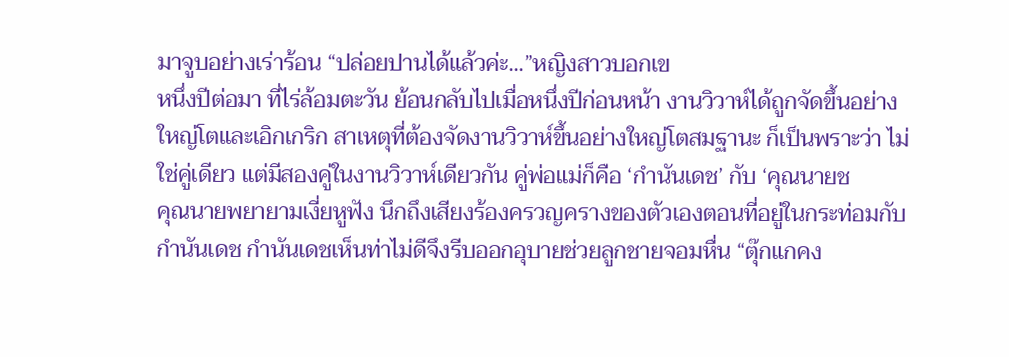มาจูบอย่างเร่าร้อน “ปล่อยปานได้แล้วค่ะ...”หญิงสาวบอกเข
หนึ่งปีต่อมา ที่ไร่ล้อมตะวัน ย้อนกลับไปเมื่อหนึ่งปีก่อนหน้า งานวิวาห์ได้ถูกจัดขึ้นอย่างใหญ่โตและเอิกเกริก สาเหตุที่ต้องจัดงานวิวาห์ขึ้นอย่างใหญ่โตสมฐานะ ก็เป็นพราะว่า ไม่ใช่คู่เดียว แต่มีสองคู่ในงานวิวาห์เดียวกัน คู่พ่อแม่ก็คือ ‘กำนันเดช’ กับ ‘คุณนายช
คุณนายพยายามเงี่ยหูฟัง นึกถึงเสียงร้องครวญครางของตัวเองตอนที่อยู่ในกระท่อมกับกำนันเดช กำนันเดชเห็นท่าไม่ดีจึงรีบออกอุบายช่วยลูกชายจอมหื่น “ตุ๊กแกคง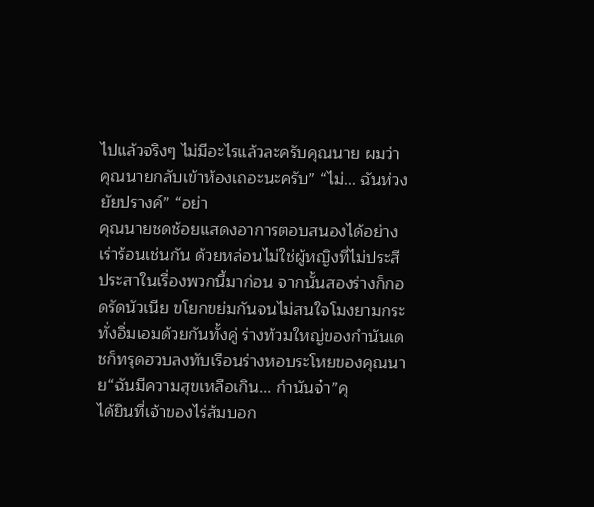ไปแล้วจริงๆ ไม่มีอะไรแล้วละครับคุณนาย ผมว่าคุณนายกลับเข้าห้องเถอะนะครับ” “ไม่... ฉันห่วงยัยปรางค์” “อย่า
คุณนายชดช้อยแสดงอาการตอบสนองได้อย่างเร่าร้อนเช่นกัน ด้วยหล่อนไม่ใช่ผู้หญิงที่ไม่ประสีประสาในเรื่องพวกนี้มาก่อน จากนั้นสองร่างก็กอดรัดนัวเนีย ขโยกขย่มกันจนไม่สนใจโมงยามกระทั่งอิ่มเอมด้วยกันทั้งคู่ ร่างท้วมใหญ่ของกำนันเดชก็ทรุดฮวบลงทับเรือนร่างหอบระโหยของคุณนาย“ฉันมีความสุขเหลือเกิน... กำนันจ๋า”คุ
ได้ยินที่เจ้าของไร่ส้มบอก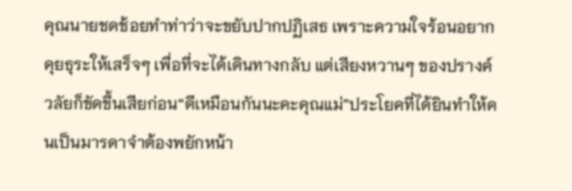คุณนายชดช้อยทำท่าว่าจะขยับปากปฏิเสธ เพราะความใจร้อนอยากคุยธุระให้เสร็จๆ เพื่อที่จะได้เดินทางกลับ แต่เสียงหวานๆ ของปรางค์วลัยก็ขัดขึ้นเสียก่อน“ดีเหมือนกันนะคะคุณแม่”ประโยคที่ได้ยินทำให้คนเป็นมารดาจำต้องพยักหน้า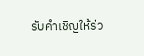รับคำเชิญให้ร่ว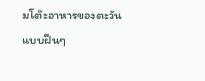มโต๊ะอาหารของตะวันแบบฝืนๆ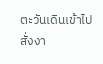ตะวันเดินเข้าไปสั่งงา